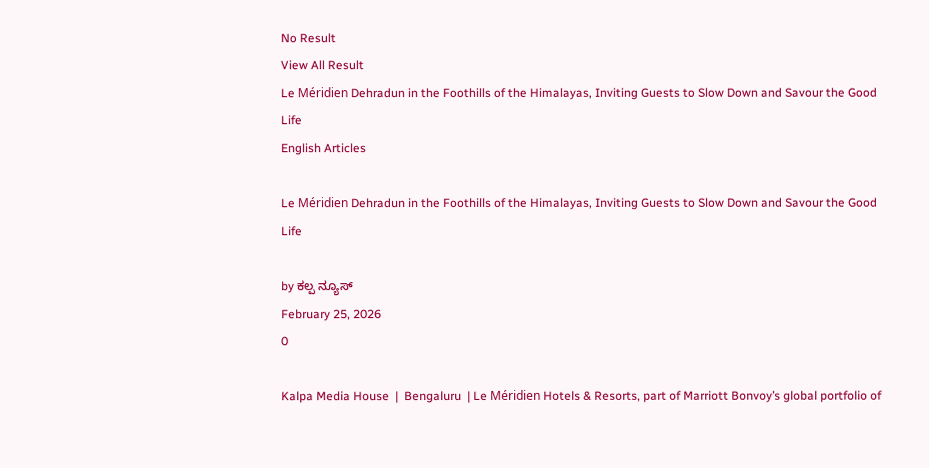No Result
View All Result
Le Méridien Dehradun in the Foothills of the Himalayas, Inviting Guests to Slow Down and Savour the Good Life
English Articles

Le Méridien Dehradun in the Foothills of the Himalayas, Inviting Guests to Slow Down and Savour the Good Life

by ಕಲ್ಪ ನ್ಯೂಸ್
February 25, 2026
0

Kalpa Media House  |  Bengaluru  | Le Méridien Hotels & Resorts, part of Marriott Bonvoy’s global portfolio of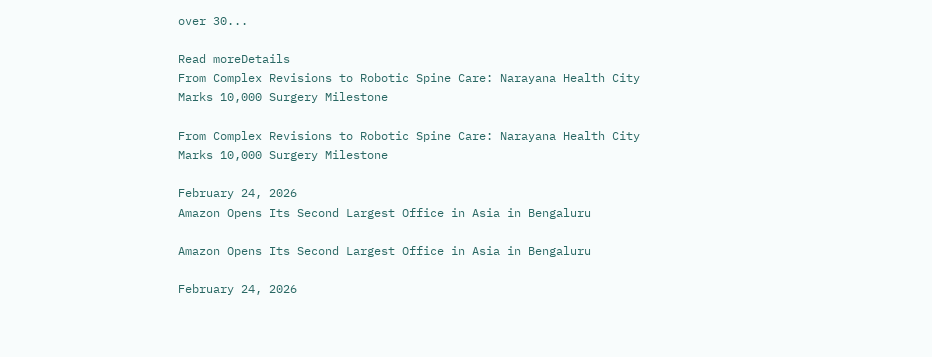over 30...

Read moreDetails
From Complex Revisions to Robotic Spine Care: Narayana Health City Marks 10,000 Surgery Milestone

From Complex Revisions to Robotic Spine Care: Narayana Health City Marks 10,000 Surgery Milestone

February 24, 2026
Amazon Opens Its Second Largest Office in Asia in Bengaluru

Amazon Opens Its Second Largest Office in Asia in Bengaluru

February 24, 2026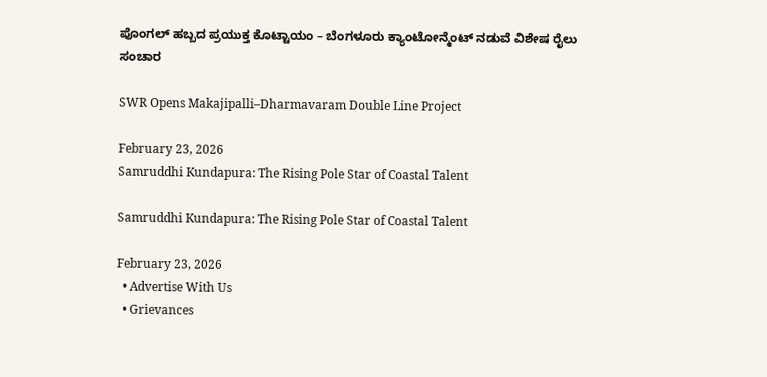ಪೊಂಗಲ್ ಹಬ್ಬದ ಪ್ರಯುಕ್ತ ಕೊಟ್ಟಾಯಂ – ಬೆಂಗಳೂರು ಕ್ಯಾಂಟೋನ್ಮೆಂಟ್ ನಡುವೆ ವಿಶೇಷ ರೈಲು ಸಂಚಾರ

SWR Opens Makajipalli–Dharmavaram Double Line Project

February 23, 2026
Samruddhi Kundapura: The Rising Pole Star of Coastal Talent

Samruddhi Kundapura: The Rising Pole Star of Coastal Talent

February 23, 2026
  • Advertise With Us
  • Grievances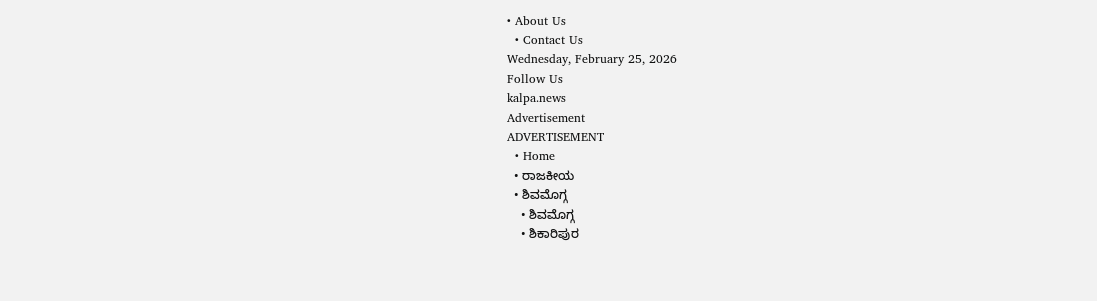• About Us
  • Contact Us
Wednesday, February 25, 2026
Follow Us
kalpa.news
Advertisement
ADVERTISEMENT
  • Home
  • ರಾಜಕೀಯ
  • ಶಿವಮೊಗ್ಗ
    • ಶಿವಮೊಗ್ಗ
    • ಶಿಕಾರಿಪುರ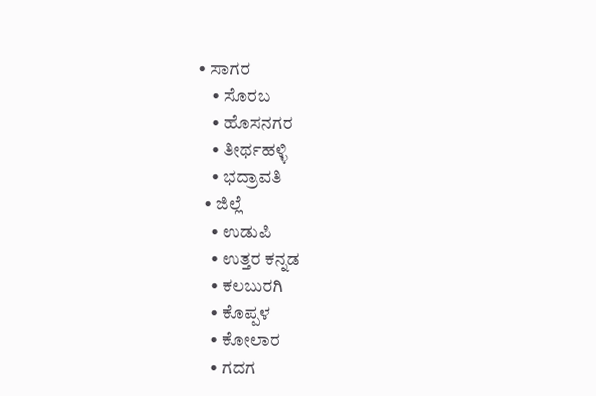• ಸಾಗರ
    • ಸೊರಬ
    • ಹೊಸನಗರ
    • ತೀರ್ಥಹಳ್ಳಿ
    • ಭದ್ರಾವತಿ
  • ಜಿಲ್ಲೆ
    • ಉಡುಪಿ
    • ಉತ್ತರ ಕನ್ನಡ
    • ಕಲಬುರಗಿ
    • ಕೊಪ್ಪಳ
    • ಕೋಲಾರ
    • ಗದಗ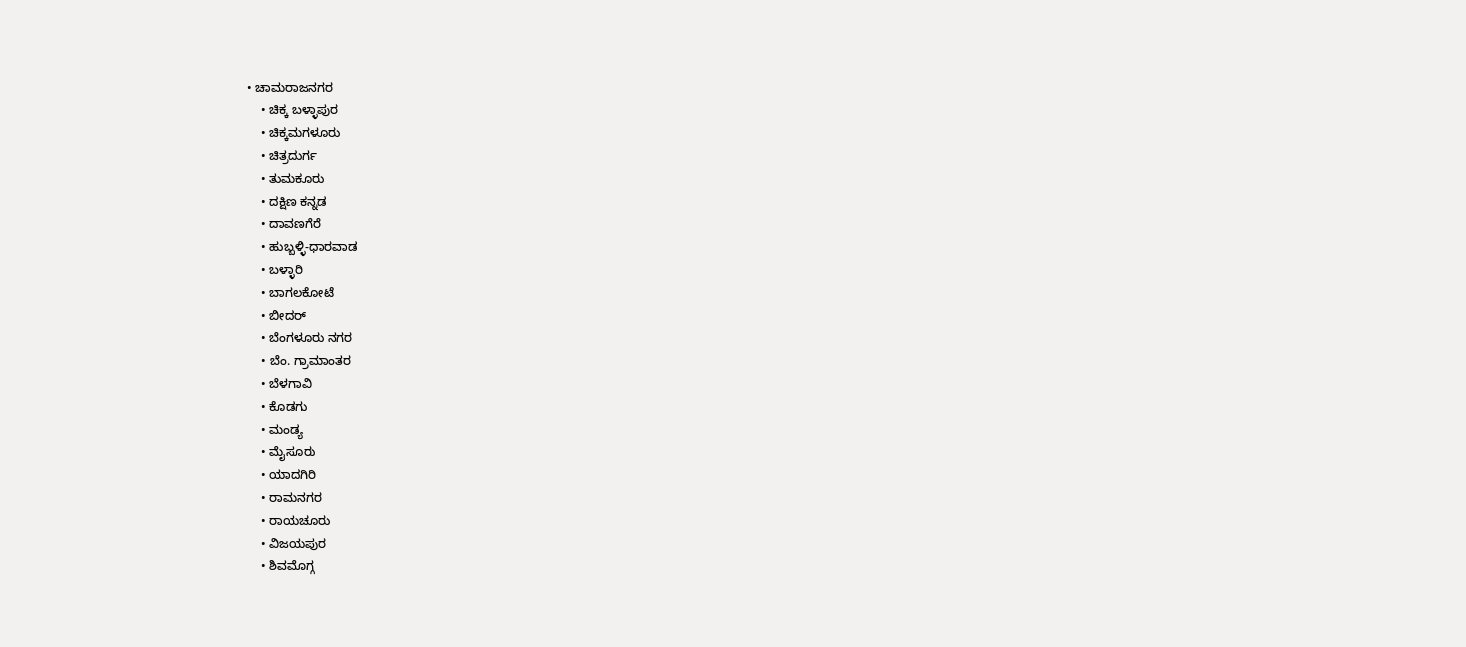• ಚಾಮರಾಜನಗರ
    • ಚಿಕ್ಕ ಬಳ್ಳಾಪುರ
    • ಚಿಕ್ಕಮಗಳೂರು
    • ಚಿತ್ರದುರ್ಗ
    • ತುಮಕೂರು
    • ದಕ್ಷಿಣ ಕನ್ನಡ
    • ದಾವಣಗೆರೆ
    • ಹುಬ್ಬಳ್ಳಿ-ಧಾರವಾಡ
    • ಬಳ್ಳಾರಿ
    • ಬಾಗಲಕೋಟೆ
    • ಬೀದರ್
    • ಬೆಂಗಳೂರು ನಗರ
    • ಬೆಂ. ಗ್ರಾಮಾಂತರ
    • ಬೆಳಗಾವಿ
    • ಕೊಡಗು
    • ಮಂಡ್ಯ
    • ಮೈಸೂರು
    • ಯಾದಗಿರಿ
    • ರಾಮನಗರ
    • ರಾಯಚೂರು
    • ವಿಜಯಪುರ
    • ಶಿವಮೊಗ್ಗ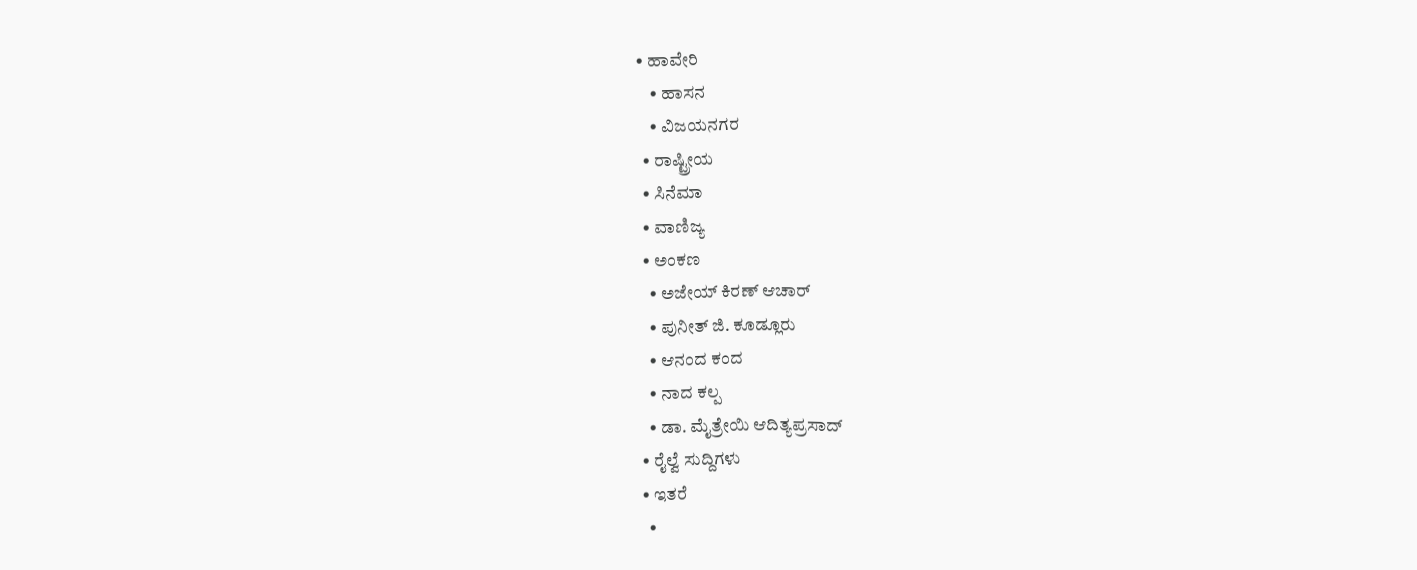• ಹಾವೇರಿ
    • ಹಾಸನ
    • ವಿಜಯನಗರ
  • ರಾಷ್ಟ್ರೀಯ
  • ಸಿನೆಮಾ
  • ವಾಣಿಜ್ಯ
  • ಅಂಕಣ
    • ಅಜೇಯ್ ಕಿರಣ್ ಆಚಾರ್
    • ಪುನೀತ್ ಜಿ. ಕೂಡ್ಲೂರು
    • ಆನಂದ ಕಂದ
    • ನಾದ ಕಲ್ಪ
    • ಡಾ. ಮೈತ್ರೇಯಿ ಆದಿತ್ಯಪ್ರಸಾದ್
  • ರೈಲ್ವೆ ಸುದ್ದಿಗಳು
  • ಇತರೆ
    •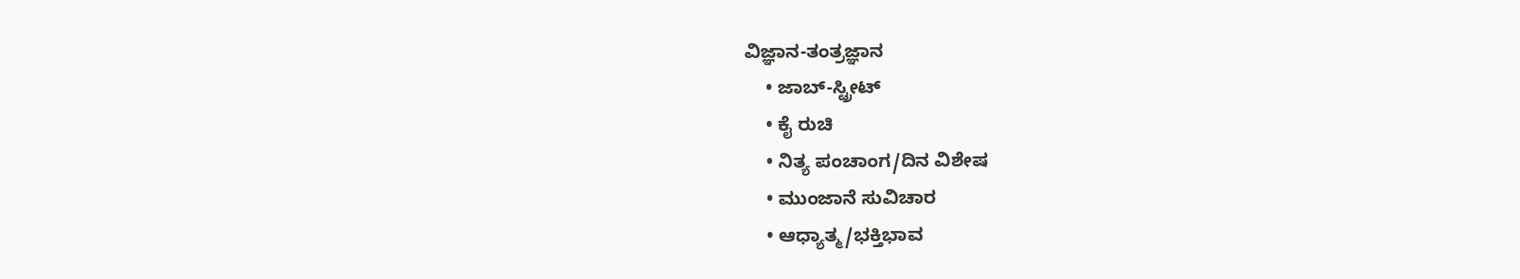ವಿಜ್ಞಾನ-ತಂತ್ರಜ್ಞಾನ
    • ಜಾಬ್-ಸ್ಟ್ರೀಟ್
    • ಕೈ ರುಚಿ
    • ನಿತ್ಯ ಪಂಚಾಂಗ/ದಿನ ವಿಶೇಷ
    • ಮುಂಜಾನೆ ಸುವಿಚಾರ
    • ಆಧ್ಯಾತ್ಮ/ಭಕ್ತಿಭಾವ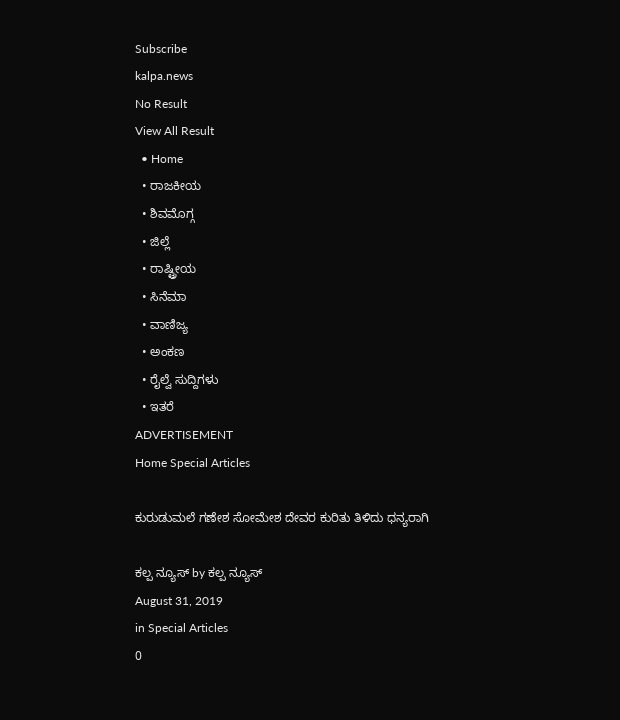Subscribe
kalpa.news
No Result
View All Result
  • Home
  • ರಾಜಕೀಯ
  • ಶಿವಮೊಗ್ಗ
  • ಜಿಲ್ಲೆ
  • ರಾಷ್ಟ್ರೀಯ
  • ಸಿನೆಮಾ
  • ವಾಣಿಜ್ಯ
  • ಅಂಕಣ
  • ರೈಲ್ವೆ ಸುದ್ದಿಗಳು
  • ಇತರೆ
ADVERTISEMENT
Home Special Articles

ಕುರುಡುಮಲೆ ಗಣೇಶ ಸೋಮೇಶ ದೇವರ ಕುರಿತು ತಿಳಿದು ಧನ್ಯರಾಗಿ

ಕಲ್ಪ ನ್ಯೂಸ್ by ಕಲ್ಪ ನ್ಯೂಸ್
August 31, 2019
in Special Articles
0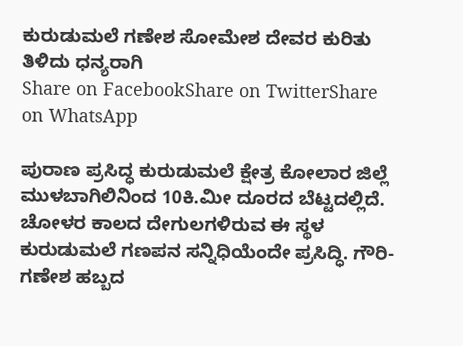ಕುರುಡುಮಲೆ ಗಣೇಶ ಸೋಮೇಶ ದೇವರ ಕುರಿತು ತಿಳಿದು ಧನ್ಯರಾಗಿ
Share on FacebookShare on TwitterShare on WhatsApp

ಪುರಾಣ ಪ್ರಸಿದ್ಧ ಕುರುಡುಮಲೆ ಕ್ಷೇತ್ರ ಕೋಲಾರ ಜಿಲ್ಲೆ ಮುಳಬಾಗಿಲಿನಿಂದ 10ಕಿ.ಮೀ ದೂರದ ಬೆಟ್ಟದಲ್ಲಿದೆ. ಚೋಳರ ಕಾಲದ ದೇಗುಲಗಳಿರುವ ಈ ಸ್ಥಳ ಕುರುಡುಮಲೆ ಗಣಪನ ಸನ್ನಿಧಿಯೆಂದೇ ಪ್ರಸಿದ್ಧಿ. ಗೌರಿ-ಗಣೇಶ ಹಬ್ಬದ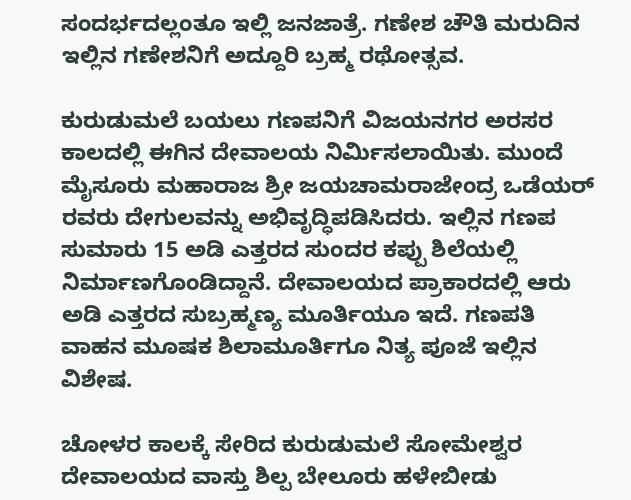ಸಂದರ್ಭದಲ್ಲಂತೂ ಇಲ್ಲಿ ಜನಜಾತ್ರೆ. ಗಣೇಶ ಚೌತಿ ಮರುದಿನ ಇಲ್ಲಿನ ಗಣೇಶನಿಗೆ ಅದ್ದೂರಿ ಬ್ರಹ್ಮ ರಥೋತ್ಸವ.

ಕುರುಡುಮಲೆ ಬಯಲು ಗಣಪನಿಗೆ ವಿಜಯನಗರ ಅರಸರ ಕಾಲದಲ್ಲಿ ಈಗಿನ ದೇವಾಲಯ ನಿರ್ಮಿಸಲಾಯಿತು. ಮುಂದೆ ಮೈಸೂರು ಮಹಾರಾಜ ಶ್ರೀ ಜಯಚಾಮರಾಜೇಂದ್ರ ಒಡೆಯರ್ ರವರು ದೇಗುಲವನ್ನು ಅಭಿವೃದ್ಧಿಪಡಿಸಿದರು. ಇಲ್ಲಿನ ಗಣಪ ಸುಮಾರು 15 ಅಡಿ ಎತ್ತರದ ಸುಂದರ ಕಪ್ಪು ಶಿಲೆಯಲ್ಲಿ ನಿರ್ಮಾಣಗೊಂಡಿದ್ದಾನೆ. ದೇವಾಲಯದ ಪ್ರಾಕಾರದಲ್ಲಿ ಆರು ಅಡಿ ಎತ್ತರದ ಸುಬ್ರಹ್ಮಣ್ಯ ಮೂರ್ತಿಯೂ ಇದೆ. ಗಣಪತಿ ವಾಹನ ಮೂಷಕ ಶಿಲಾಮೂರ್ತಿಗೂ ನಿತ್ಯ ಪೂಜೆ ಇಲ್ಲಿನ ವಿಶೇಷ.

ಚೋಳರ ಕಾಲಕ್ಕೆ ಸೇರಿದ ಕುರುಡುಮಲೆ ಸೋಮೇಶ್ವರ ದೇವಾಲಯದ ವಾಸ್ತು ಶಿಲ್ಪ ಬೇಲೂರು ಹಳೇಬೀಡು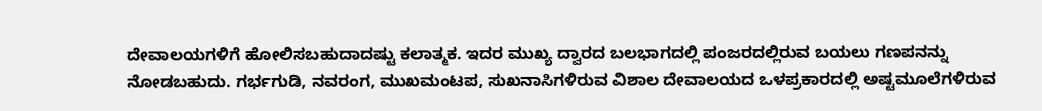ದೇವಾಲಯಗಳಿಗೆ ಹೋಲಿಸಬಹುದಾದಷ್ಟು ಕಲಾತ್ಮಕ. ಇದರ ಮುಖ್ಯ ದ್ವಾರದ ಬಲಭಾಗದಲ್ಲಿ ಪಂಜರದಲ್ಲಿರುವ ಬಯಲು ಗಣಪನನ್ನು ನೋಡಬಹುದು. ಗರ್ಭಗುಡಿ, ನವರಂಗ, ಮುಖಮಂಟಪ, ಸುಖನಾಸಿಗಳಿರುವ ವಿಶಾಲ ದೇವಾಲಯದ ಒಳಪ್ರಕಾರದಲ್ಲಿ ಅಷ್ಟಮೂಲೆಗಳಿರುವ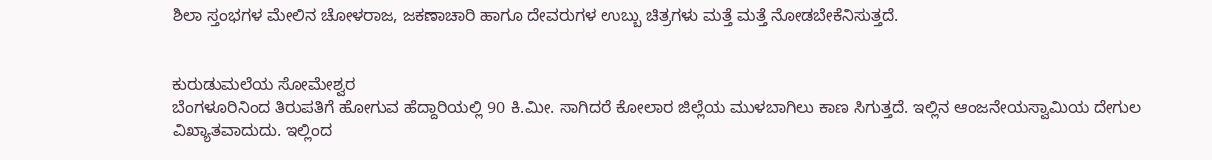ಶಿಲಾ ಸ್ತಂಭಗಳ ಮೇಲಿನ ಚೋಳರಾಜ, ಜಕಣಾಚಾರಿ ಹಾಗೂ ದೇವರುಗಳ ಉಬ್ಬು ಚಿತ್ರಗಳು ಮತ್ತೆ ಮತ್ತೆ ನೋಡಬೇಕೆನಿಸುತ್ತದೆ.


ಕುರುಡುಮಲೆಯ ಸೋಮೇಶ್ವರ
ಬೆಂಗಳೂರಿನಿಂದ ತಿರುಪತಿಗೆ ಹೋಗುವ ಹೆದ್ದಾರಿಯಲ್ಲಿ 90 ಕಿ.ಮೀ. ಸಾಗಿದರೆ ಕೋಲಾರ ಜಿಲ್ಲೆಯ ಮುಳಬಾಗಿಲು ಕಾಣ ಸಿಗುತ್ತದೆ. ಇಲ್ಲಿನ ಆಂಜನೇಯಸ್ವಾಮಿಯ ದೇಗುಲ ವಿಖ್ಯಾತವಾದುದು. ಇಲ್ಲಿಂದ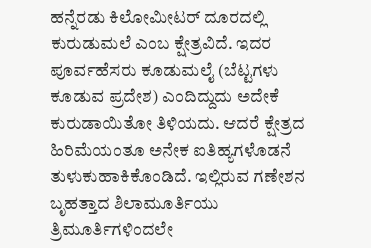ಹನ್ನೆರಡು ಕಿಲೋಮೀಟರ್ ದೂರದಲ್ಲಿ ಕುರುಡುಮಲೆ ಎಂಬ ಕ್ಷೇತ್ರವಿದೆ. ಇದರ ಪೂರ್ವಹೆಸರು ಕೂಡುಮಲೈ (ಬೆಟ್ಟಗಳು ಕೂಡುವ ಪ್ರದೇಶ) ಎಂದಿದ್ದುದು ಅದೇಕೆ ಕುರುಡಾಯಿತೋ ತಿಳಿಯದು. ಆದರೆ ಕ್ಷೇತ್ರದ ಹಿರಿಮೆಯಂತೂ ಅನೇಕ ಐತಿಹ್ಯಗಳೊಡನೆ ತುಳುಕುಹಾಕಿಕೊಂಡಿದೆ. ಇಲ್ಲಿರುವ ಗಣೇಶನ ಬೃಹತ್ತಾದ ಶಿಲಾಮೂರ್ತಿಯು ತ್ರಿಮೂರ್ತಿಗಳಿಂದಲೇ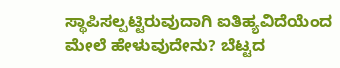ಸ್ಥಾಪಿಸಲ್ಪಟ್ಟಿರುವುದಾಗಿ ಐತಿಹ್ಯವಿದೆಯೆಂದ ಮೇಲೆ ಹೇಳುವುದೇನು? ಬೆಟ್ಟದ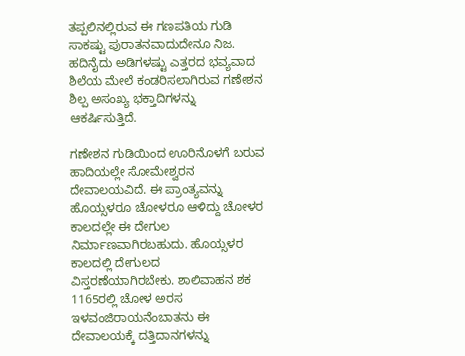ತಪ್ಪಲಿನಲ್ಲಿರುವ ಈ ಗಣಪತಿಯ ಗುಡಿ ಸಾಕಷ್ಟು ಪುರಾತನವಾದುದೇನೂ ನಿಜ. ಹದಿನೈದು ಅಡಿಗಳಷ್ಟು ಎತ್ತರದ ಭವ್ಯವಾದ ಶಿಲೆಯ ಮೇಲೆ ಕಂಡರಿಸಲಾಗಿರುವ ಗಣೇಶನ ಶಿಲ್ಪ ಅಸಂಖ್ಯ ಭಕ್ತಾದಿಗಳನ್ನು ಆಕರ್ಷಿಸುತ್ತಿದೆ.

ಗಣೇಶನ ಗುಡಿಯಿಂದ ಊರಿನೊಳಗೆ ಬರುವ ಹಾದಿಯಲ್ಲೇ ಸೋಮೇಶ್ವರನ ದೇವಾಲಯವಿದೆ. ಈ ಪ್ರಾಂತ್ಯವನ್ನು ಹೊಯ್ಸಳರೂ ಚೋಳರೂ ಆಳಿದ್ದು ಚೋಳರ ಕಾಲದಲ್ಲೇ ಈ ದೇಗುಲ ನಿರ್ಮಾಣವಾಗಿರಬಹುದು. ಹೊಯ್ಸಳರ ಕಾಲದಲ್ಲಿ ದೇಗುಲದ ವಿಸ್ತರಣೆಯಾಗಿರಬೇಕು. ಶಾಲಿವಾಹನ ಶಕ 1165ರಲ್ಲಿ ಚೋಳ ಅರಸ ಇಳವಂಜಿರಾಯನೆಂಬಾತನು ಈ ದೇವಾಲಯಕ್ಕೆ ದತ್ತಿದಾನಗಳನ್ನು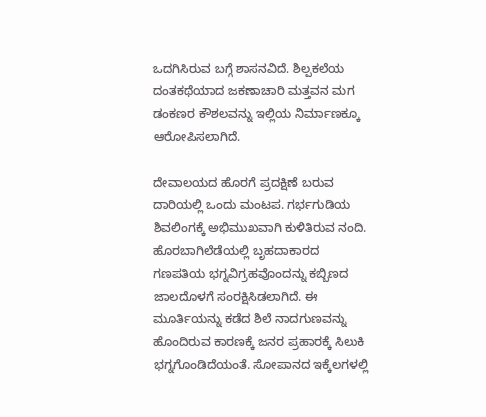ಒದಗಿಸಿರುವ ಬಗ್ಗೆ ಶಾಸನವಿದೆ. ಶಿಲ್ಪಕಲೆಯ ದಂತಕಥೆಯಾದ ಜಕಣಾಚಾರಿ ಮತ್ತವನ ಮಗ ಡಂಕಣರ ಕೌಶಲವನ್ನು ಇಲ್ಲಿಯ ನಿರ್ಮಾಣಕ್ಕೂ ಆರೋಪಿಸಲಾಗಿದೆ.

ದೇವಾಲಯದ ಹೊರಗೆ ಪ್ರದಕ್ಷಿಣೆ ಬರುವ ದಾರಿಯಲ್ಲಿ ಒಂದು ಮಂಟಪ. ಗರ್ಭಗುಡಿಯ ಶಿವಲಿಂಗಕ್ಕೆ ಅಭಿಮುಖವಾಗಿ ಕುಳಿತಿರುವ ನಂದಿ. ಹೊರಬಾಗಿಲೆಡೆಯಲ್ಲಿ ಬೃಹದಾಕಾರದ ಗಣಪತಿಯ ಭಗ್ನವಿಗ್ರಹವೊಂದನ್ನು ಕಬ್ಬಿಣದ ಜಾಲದೊಳಗೆ ಸಂರಕ್ಷಿಸಿಡಲಾಗಿದೆ. ಈ ಮೂರ್ತಿಯನ್ನು ಕಡೆದ ಶಿಲೆ ನಾದಗುಣವನ್ನು ಹೊಂದಿರುವ ಕಾರಣಕ್ಕೆ ಜನರ ಪ್ರಹಾರಕ್ಕೆ ಸಿಲುಕಿ ಭಗ್ನಗೊಂಡಿದೆಯಂತೆ. ಸೋಪಾನದ ಇಕ್ಕೆಲಗಳಲ್ಲಿ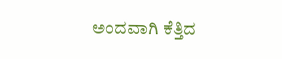ಅಂದವಾಗಿ ಕೆತ್ತಿದ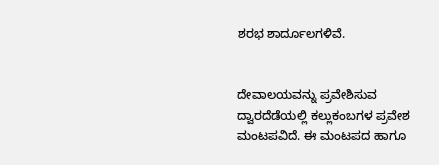ಶರಭ ಶಾರ್ದೂಲಗಳಿವೆ.


ದೇವಾಲಯವನ್ನು ಪ್ರವೇಶಿಸುವ ದ್ವಾರದೆಡೆಯಲ್ಲಿ ಕಲ್ಲುಕಂಬಗಳ ಪ್ರವೇಶ ಮಂಟಪವಿದೆ. ಈ ಮಂಟಪದ ಹಾಗೂ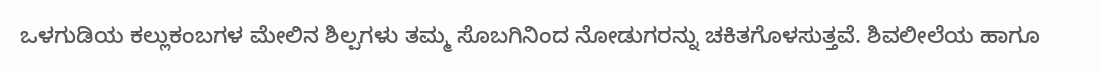ಒಳಗುಡಿಯ ಕಲ್ಲುಕಂಬಗಳ ಮೇಲಿನ ಶಿಲ್ಪಗಳು ತಮ್ಮ ಸೊಬಗಿನಿಂದ ನೋಡುಗರನ್ನು ಚಕಿತಗೊಳಸುತ್ತವೆ. ಶಿವಲೀಲೆಯ ಹಾಗೂ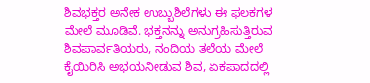ಶಿವಭಕ್ತರ ಅನೇಕ ಉಬ್ಬುಶಿಲೆಗಳು ಈ ಫಲಕಗಳ ಮೇಲೆ ಮೂಡಿವೆ. ಭಕ್ತನನ್ನು ಅನುಗ್ರಹಿಸುತ್ತಿರುವ ಶಿವಪಾರ್ವತಿಯರು, ನಂದಿಯ ತಲೆಯ ಮೇಲೆ ಕೈಯಿರಿಸಿ ಅಭಯನೀಡುವ ಶಿವ, ಏಕಪಾದದಲ್ಲಿ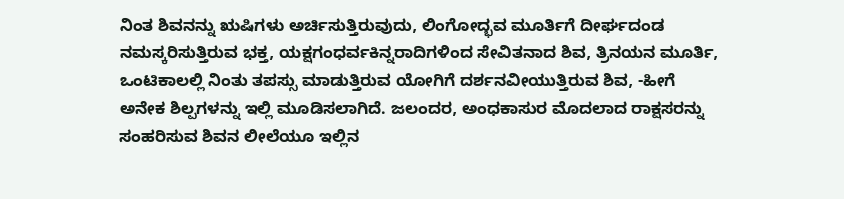ನಿಂತ ಶಿವನನ್ನು ಋಷಿಗಳು ಅರ್ಚಿಸುತ್ತಿರುವುದು, ಲಿಂಗೋದ್ಭವ ಮೂರ್ತಿಗೆ ದೀರ್ಘದಂಡ ನಮಸ್ಕರಿಸುತ್ತಿರುವ ಭಕ್ತ, ಯಕ್ಷಗಂಧರ್ವಕಿನ್ನರಾದಿಗಳಿಂದ ಸೇವಿತನಾದ ಶಿವ, ತ್ರಿನಯನ ಮೂರ್ತಿ, ಒಂಟಿಕಾಲಲ್ಲಿ ನಿಂತು ತಪಸ್ಸು ಮಾಡುತ್ತಿರುವ ಯೋಗಿಗೆ ದರ್ಶನವೀಯುತ್ತಿರುವ ಶಿವ, -ಹೀಗೆ ಅನೇಕ ಶಿಲ್ಪಗಳನ್ನು ಇಲ್ಲಿ ಮೂಡಿಸಲಾಗಿದೆ. ಜಲಂದರ, ಅಂಧಕಾಸುರ ಮೊದಲಾದ ರಾಕ್ಷಸರನ್ನು ಸಂಹರಿಸುವ ಶಿವನ ಲೀಲೆಯೂ ಇಲ್ಲಿನ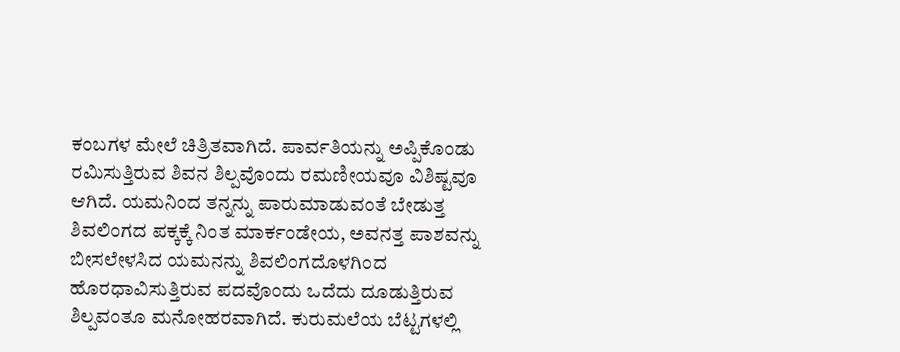ಕಂಬಗಳ ಮೇಲೆ ಚಿತ್ರಿತವಾಗಿದೆ. ಪಾರ್ವತಿಯನ್ನು ಅಪ್ಪಿಕೊಂಡು ರಮಿಸುತ್ತಿರುವ ಶಿವನ ಶಿಲ್ಪವೊಂದು ರಮಣೀಯವೂ ವಿಶಿಷ್ಟವೂ ಆಗಿದೆ. ಯಮನಿಂದ ತನ್ನನ್ನು ಪಾರುಮಾಡುವಂತೆ ಬೇಡುತ್ತ ಶಿವಲಿಂಗದ ಪಕ್ಕಕ್ಕೆ ನಿಂತ ಮಾರ್ಕಂಡೇಯ, ಅವನತ್ತ ಪಾಶವನ್ನು ಬೀಸಲೇಳಸಿದ ಯಮನನ್ನು ಶಿವಲಿಂಗದೊಳಗಿಂದ ಹೊರಧಾವಿಸುತ್ತಿರುವ ಪದವೊಂದು ಒದೆದು ದೂಡುತ್ತಿರುವ ಶಿಲ್ಪವಂತೂ ಮನೋಹರವಾಗಿದೆ. ಕುರುಮಲೆಯ ಬೆಟ್ಟಗಳಲ್ಲಿ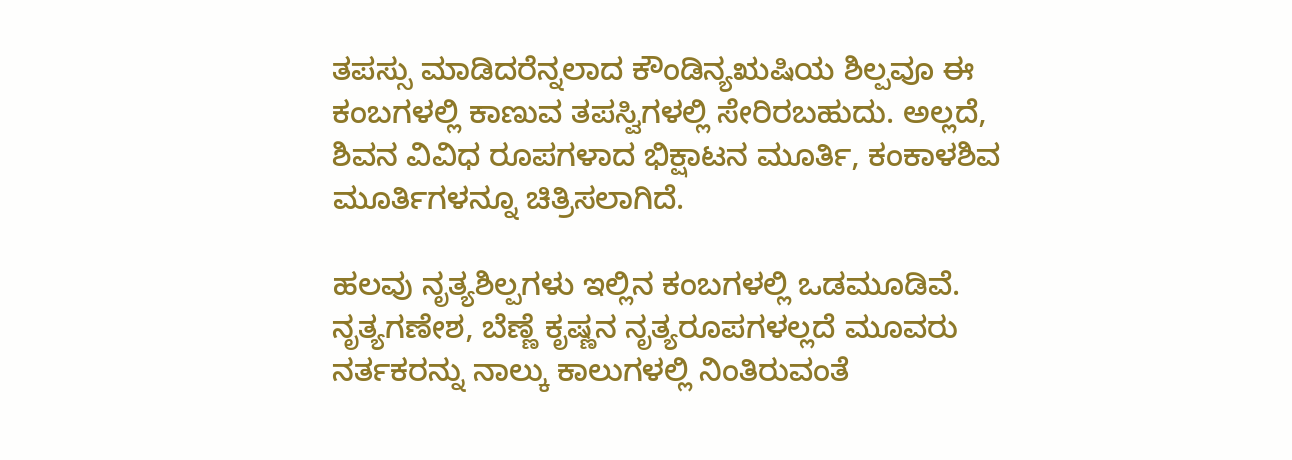ತಪಸ್ಸು ಮಾಡಿದರೆನ್ನಲಾದ ಕೌಂಡಿನ್ಯಋಷಿಯ ಶಿಲ್ಪವೂ ಈ ಕಂಬಗಳಲ್ಲಿ ಕಾಣುವ ತಪಸ್ವಿಗಳಲ್ಲಿ ಸೇರಿರಬಹುದು. ಅಲ್ಲದೆ, ಶಿವನ ವಿವಿಧ ರೂಪಗಳಾದ ಭಿಕ್ಷಾಟನ ಮೂರ್ತಿ, ಕಂಕಾಳಶಿವ ಮೂರ್ತಿಗಳನ್ನೂ ಚಿತ್ರಿಸಲಾಗಿದೆ.

ಹಲವು ನೃತ್ಯಶಿಲ್ಪಗಳು ಇಲ್ಲಿನ ಕಂಬಗಳಲ್ಲಿ ಒಡಮೂಡಿವೆ. ನೃತ್ಯಗಣೇಶ, ಬೆಣ್ಣೆ ಕೃಷ್ಣನ ನೃತ್ಯರೂಪಗಳಲ್ಲದೆ ಮೂವರು ನರ್ತಕರನ್ನು ನಾಲ್ಕು ಕಾಲುಗಳಲ್ಲಿ ನಿಂತಿರುವಂತೆ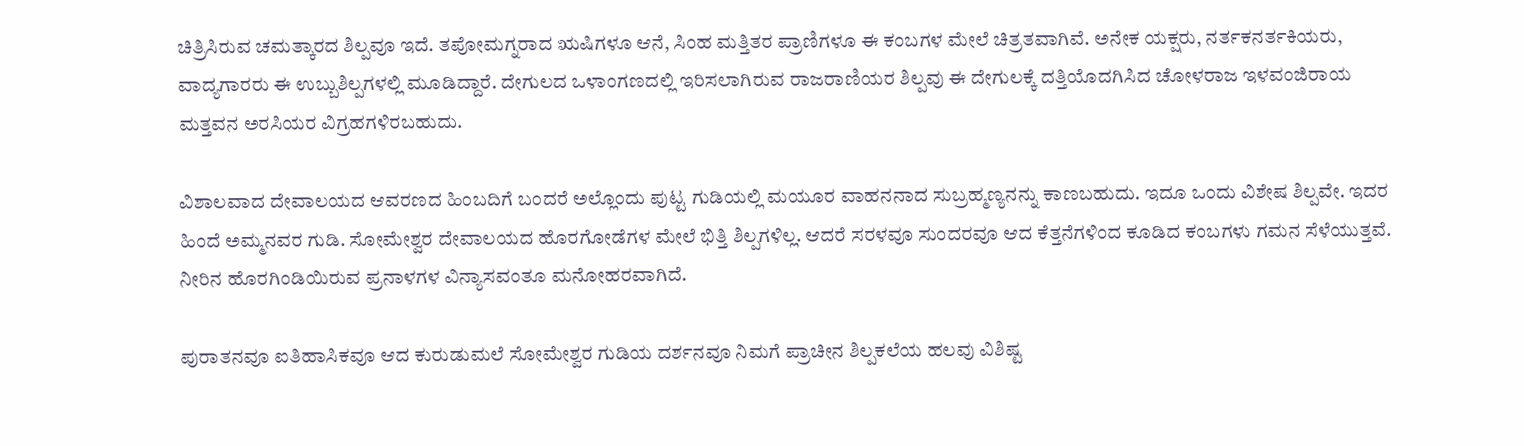ಚಿತ್ರಿಸಿರುವ ಚಮತ್ಕಾರದ ಶಿಲ್ಪವೂ ಇದೆ. ತಪೋಮಗ್ನರಾದ ಋಷಿಗಳೂ ಆನೆ, ಸಿಂಹ ಮತ್ತಿತರ ಪ್ರಾಣಿಗಳೂ ಈ ಕಂಬಗಳ ಮೇಲೆ ಚಿತ್ರತವಾಗಿವೆ. ಅನೇಕ ಯಕ್ಷರು, ನರ್ತಕನರ್ತಕಿಯರು, ವಾದ್ಯಗಾರರು ಈ ಉಬ್ಬುಶಿಲ್ಪಗಳಲ್ಲಿ ಮೂಡಿದ್ದಾರೆ. ದೇಗುಲದ ಒಳಾಂಗಣದಲ್ಲಿ ಇರಿಸಲಾಗಿರುವ ರಾಜರಾಣಿಯರ ಶಿಲ್ಪವು ಈ ದೇಗುಲಕ್ಕೆ ದತ್ತಿಯೊದಗಿಸಿದ ಚೋಳರಾಜ ಇಳವಂಜಿರಾಯ ಮತ್ತವನ ಅರಸಿಯರ ವಿಗ್ರಹಗಳಿರಬಹುದು.

ವಿಶಾಲವಾದ ದೇವಾಲಯದ ಆವರಣದ ಹಿಂಬದಿಗೆ ಬಂದರೆ ಅಲ್ಲೊಂದು ಪುಟ್ಟ ಗುಡಿಯಲ್ಲಿ ಮಯೂರ ವಾಹನನಾದ ಸುಬ್ರಹ್ಮಣ್ಯನನ್ನು ಕಾಣಬಹುದು. ಇದೂ ಒಂದು ವಿಶೇಷ ಶಿಲ್ಪವೇ. ಇದರ ಹಿಂದೆ ಅಮ್ಮನವರ ಗುಡಿ. ಸೋಮೇಶ್ವರ ದೇವಾಲಯದ ಹೊರಗೋಡೆಗಳ ಮೇಲೆ ಭಿತ್ತಿ ಶಿಲ್ಪಗಳಿಲ್ಲ. ಆದರೆ ಸರಳವೂ ಸುಂದರವೂ ಆದ ಕೆತ್ತನೆಗಳಿಂದ ಕೂಡಿದ ಕಂಬಗಳು ಗಮನ ಸೆಳೆಯುತ್ತವೆ. ನೀರಿನ ಹೊರಗಿಂಡಿಯಿರುವ ಪ್ರನಾಳಗಳ ವಿನ್ಯಾಸವಂತೂ ಮನೋಹರವಾಗಿದೆ.

ಪುರಾತನವೂ ಐತಿಹಾಸಿಕವೂ ಆದ ಕುರುಡುಮಲೆ ಸೋಮೇಶ್ವರ ಗುಡಿಯ ದರ್ಶನವೂ ನಿಮಗೆ ಪ್ರಾಚೀನ ಶಿಲ್ಪಕಲೆಯ ಹಲವು ವಿಶಿಷ್ಟ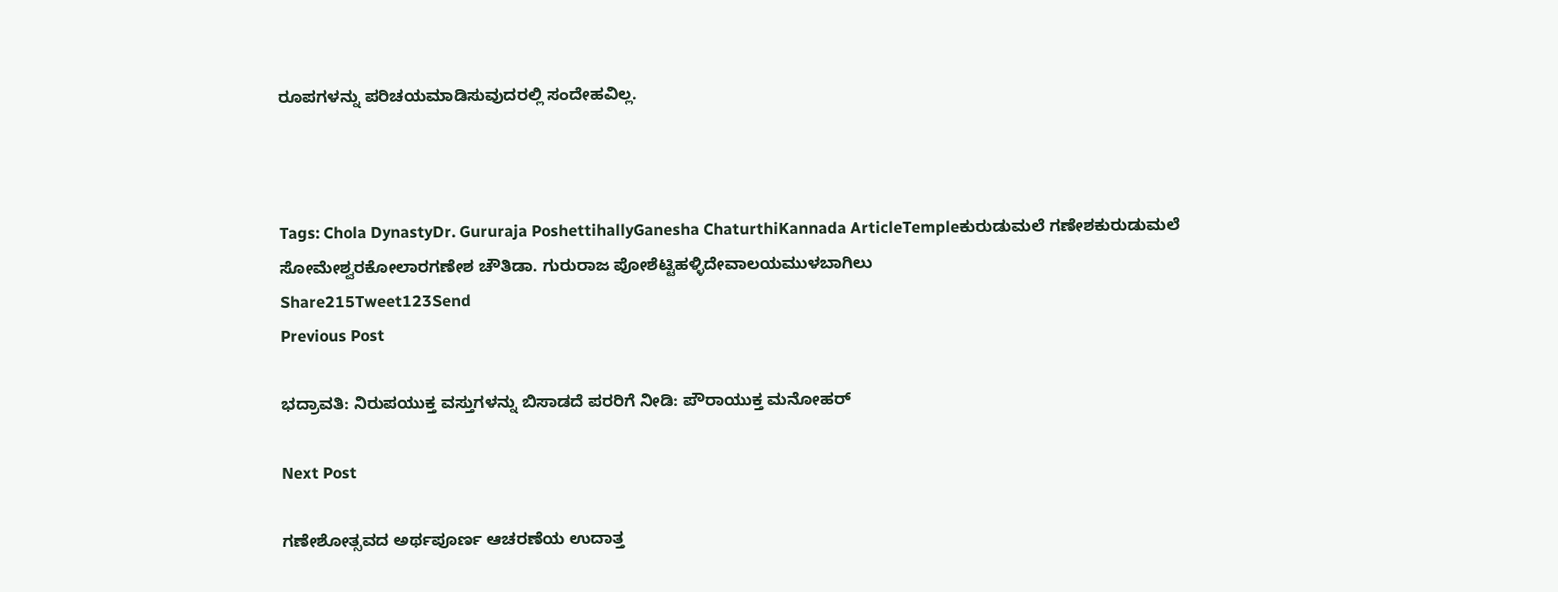ರೂಪಗಳನ್ನು ಪರಿಚಯಮಾಡಿಸುವುದರಲ್ಲಿ ಸಂದೇಹವಿಲ್ಲ.



Tags: Chola DynastyDr. Gururaja PoshettihallyGanesha ChaturthiKannada ArticleTempleಕುರುಡುಮಲೆ ಗಣೇಶಕುರುಡುಮಲೆ ಸೋಮೇಶ್ವರಕೋಲಾರಗಣೇಶ ಚೌತಿಡಾ. ಗುರುರಾಜ ಪೋಶೆಟ್ಟಿಹಳ್ಳಿದೇವಾಲಯಮುಳಬಾಗಿಲು
Share215Tweet123Send
Previous Post

ಭದ್ರಾವತಿ: ನಿರುಪಯುಕ್ತ ವಸ್ತುಗಳನ್ನು ಬಿಸಾಡದೆ ಪರರಿಗೆ ನೀಡಿ: ಪೌರಾಯುಕ್ತ ಮನೋಹರ್

Next Post

ಗಣೇಶೋತ್ಸವದ ಅರ್ಥಪೂರ್ಣ ಆಚರಣೆಯ ಉದಾತ್ತ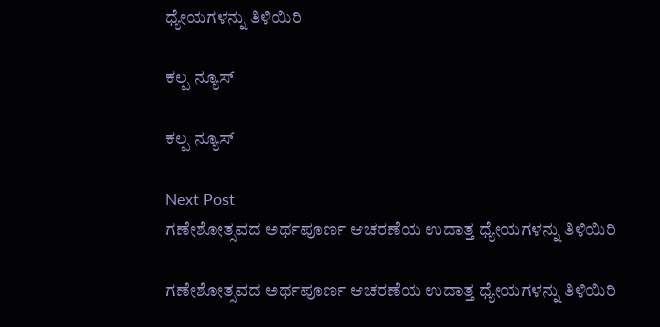ಧ್ಯೇಯಗಳನ್ನು ತಿಳಿಯಿರಿ

ಕಲ್ಪ ನ್ಯೂಸ್

ಕಲ್ಪ ನ್ಯೂಸ್

Next Post
ಗಣೇಶೋತ್ಸವದ ಅರ್ಥಪೂರ್ಣ ಆಚರಣೆಯ ಉದಾತ್ತ ಧ್ಯೇಯಗಳನ್ನು ತಿಳಿಯಿರಿ

ಗಣೇಶೋತ್ಸವದ ಅರ್ಥಪೂರ್ಣ ಆಚರಣೆಯ ಉದಾತ್ತ ಧ್ಯೇಯಗಳನ್ನು ತಿಳಿಯಿರಿ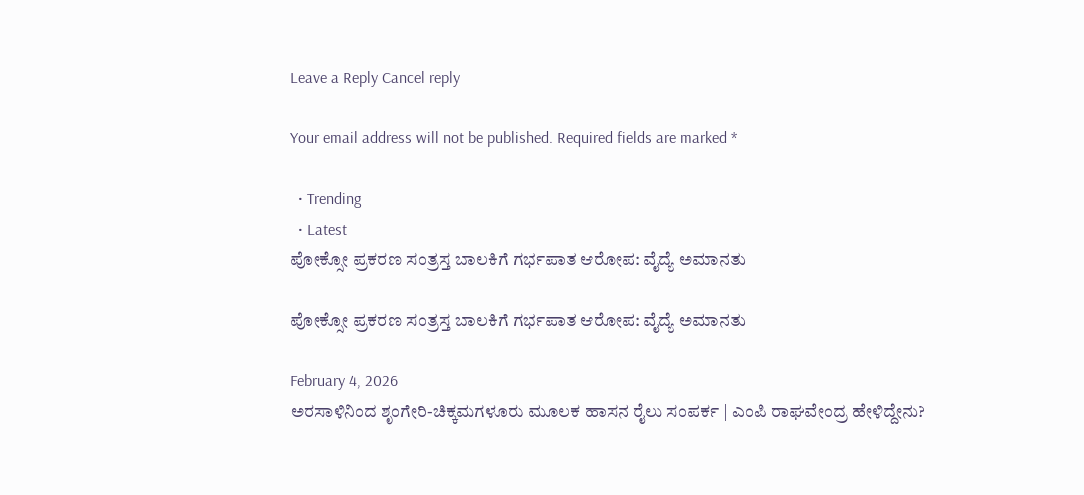Leave a Reply Cancel reply

Your email address will not be published. Required fields are marked *

  • Trending
  • Latest
ಪೋಕ್ಸೋ ಪ್ರಕರಣ ಸಂತ್ರಸ್ತ ಬಾಲಕಿಗೆ ಗರ್ಭಪಾತ ಆರೋಪ: ವೈದ್ಯೆ ಅಮಾನತು

ಪೋಕ್ಸೋ ಪ್ರಕರಣ ಸಂತ್ರಸ್ತ ಬಾಲಕಿಗೆ ಗರ್ಭಪಾತ ಆರೋಪ: ವೈದ್ಯೆ ಅಮಾನತು

February 4, 2026
ಅರಸಾಳಿನಿಂದ ಶೃಂಗೇರಿ-ಚಿಕ್ಕಮಗಳೂರು ಮೂಲಕ ಹಾಸನ ರೈಲು ಸಂಪರ್ಕ | ಎಂಪಿ ರಾಘವೇಂದ್ರ ಹೇಳಿದ್ದೇನು?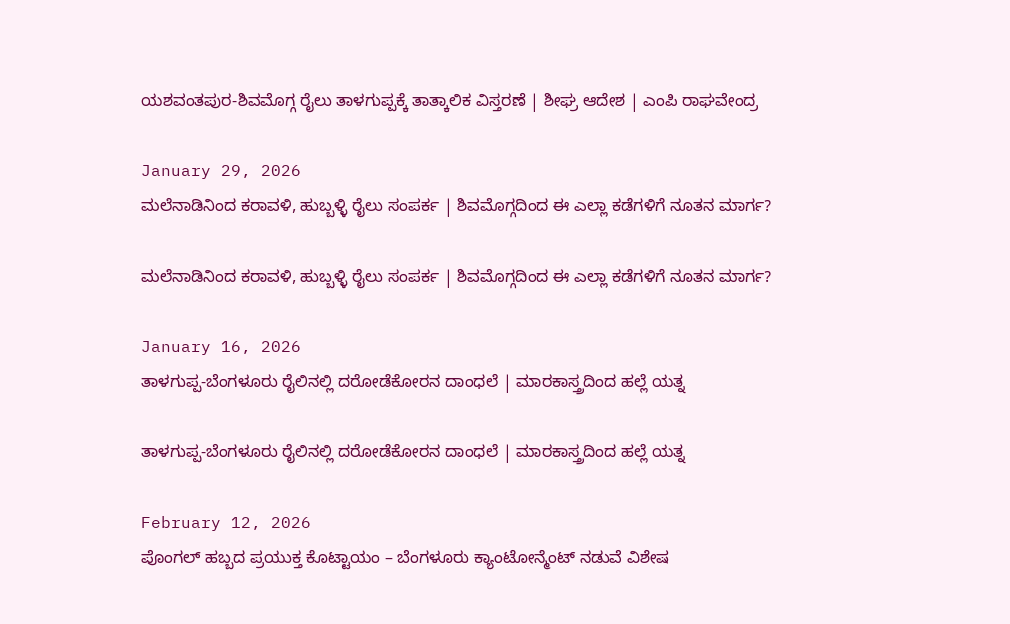ಯಶವಂತಪುರ-ಶಿವಮೊಗ್ಗ ರೈಲು ತಾಳಗುಪ್ಪಕ್ಕೆ ತಾತ್ಕಾಲಿಕ ವಿಸ್ತರಣೆ | ಶೀಘ್ರ ಆದೇಶ | ಎಂಪಿ ರಾಘವೇಂದ್ರ

January 29, 2026
ಮಲೆನಾಡಿನಿಂದ ಕರಾವಳಿ, ಹುಬ್ಬಳ್ಳಿ ರೈಲು ಸಂಪರ್ಕ | ಶಿವಮೊಗ್ಗದಿಂದ ಈ ಎಲ್ಲಾ ಕಡೆಗಳಿಗೆ ನೂತನ ಮಾರ್ಗ?

ಮಲೆನಾಡಿನಿಂದ ಕರಾವಳಿ, ಹುಬ್ಬಳ್ಳಿ ರೈಲು ಸಂಪರ್ಕ | ಶಿವಮೊಗ್ಗದಿಂದ ಈ ಎಲ್ಲಾ ಕಡೆಗಳಿಗೆ ನೂತನ ಮಾರ್ಗ?

January 16, 2026
ತಾಳಗುಪ್ಪ-ಬೆಂಗಳೂರು ರೈಲಿನಲ್ಲಿ ದರೋಡೆಕೋರನ ದಾಂಧಲೆ | ಮಾರಕಾಸ್ತ್ರದಿಂದ ಹಲ್ಲೆ ಯತ್ನ

ತಾಳಗುಪ್ಪ-ಬೆಂಗಳೂರು ರೈಲಿನಲ್ಲಿ ದರೋಡೆಕೋರನ ದಾಂಧಲೆ | ಮಾರಕಾಸ್ತ್ರದಿಂದ ಹಲ್ಲೆ ಯತ್ನ

February 12, 2026
ಪೊಂಗಲ್ ಹಬ್ಬದ ಪ್ರಯುಕ್ತ ಕೊಟ್ಟಾಯಂ – ಬೆಂಗಳೂರು ಕ್ಯಾಂಟೋನ್ಮೆಂಟ್ ನಡುವೆ ವಿಶೇಷ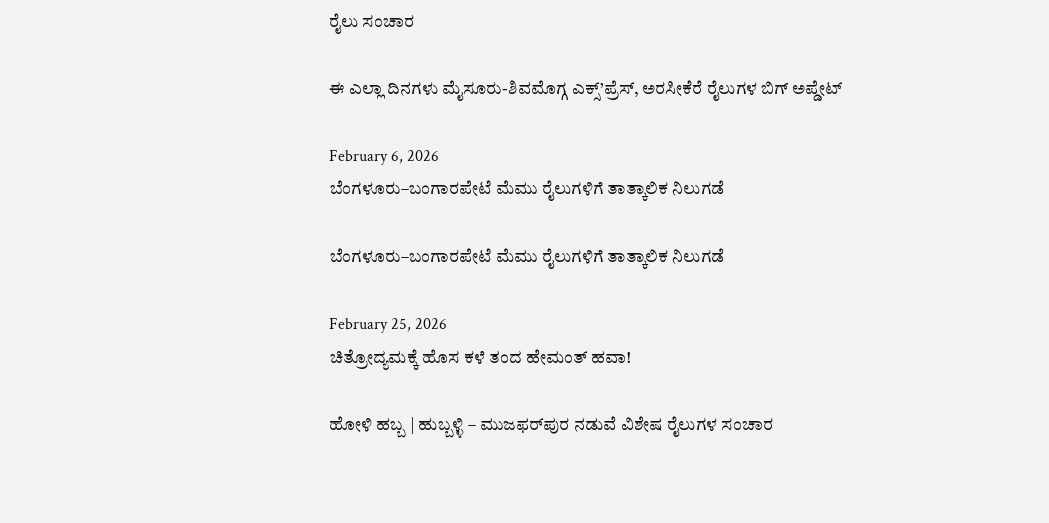ರೈಲು ಸಂಚಾರ

ಈ ಎಲ್ಲಾ ದಿನಗಳು ಮೈಸೂರು-ಶಿವಮೊಗ್ಗ ಎಕ್ಸ್’ಪ್ರೆಸ್, ಅರಸೀಕೆರೆ ರೈಲುಗಳ ಬಿಗ್ ಅಪ್ಡೇಟ್

February 6, 2026
ಬೆಂಗಳೂರು–ಬಂಗಾರಪೇಟೆ ಮೆಮು ರೈಲುಗಳಿಗೆ ತಾತ್ಕಾಲಿಕ ನಿಲುಗಡೆ

ಬೆಂಗಳೂರು–ಬಂಗಾರಪೇಟೆ ಮೆಮು ರೈಲುಗಳಿಗೆ ತಾತ್ಕಾಲಿಕ ನಿಲುಗಡೆ

February 25, 2026
ಚಿತ್ರೋದ್ಯಮಕ್ಕೆ‌ ಹೊಸ ಕಳೆ ತಂದ ಹೇಮಂತ್ ಹವಾ!

ಹೋಳಿ ಹಬ್ಬ | ಹುಬ್ಬಳ್ಳಿ – ಮುಜಫರ್‌ಪುರ ನಡುವೆ ವಿಶೇಷ ರೈಲುಗಳ ಸಂಚಾರ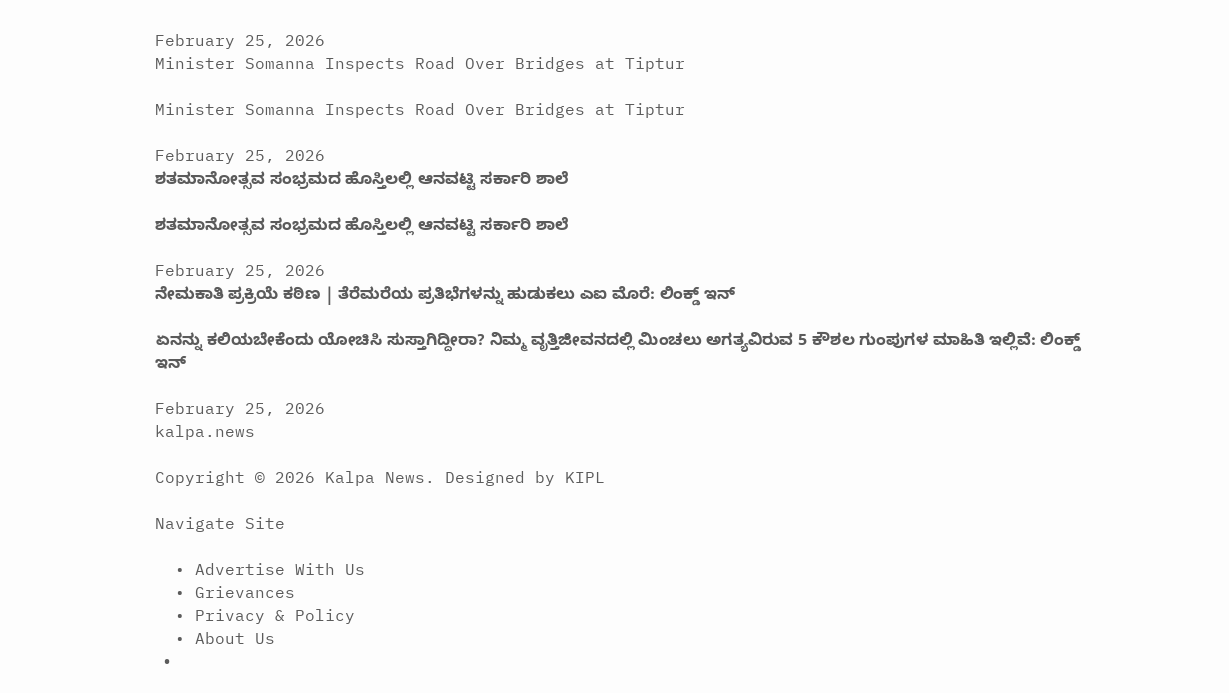February 25, 2026
Minister Somanna Inspects Road Over Bridges at Tiptur

Minister Somanna Inspects Road Over Bridges at Tiptur

February 25, 2026
ಶತಮಾನೋತ್ಸವ ಸಂಭ್ರಮದ ಹೊಸ್ತಿಲಲ್ಲಿ ಆನವಟ್ಟಿ ಸರ್ಕಾರಿ ಶಾಲೆ

ಶತಮಾನೋತ್ಸವ ಸಂಭ್ರಮದ ಹೊಸ್ತಿಲಲ್ಲಿ ಆನವಟ್ಟಿ ಸರ್ಕಾರಿ ಶಾಲೆ

February 25, 2026
ನೇಮಕಾತಿ ಪ್ರಕ್ರಿಯೆ ಕಠಿಣ | ತೆರೆಮರೆಯ ಪ್ರತಿಭೆಗಳನ್ನು ಹುಡುಕಲು ಎಐ ಮೊರೆ: ಲಿಂಕ್ಡ್‌ ಇನ್

ಏನನ್ನು ಕಲಿಯಬೇಕೆಂದು ಯೋಚಿಸಿ ಸುಸ್ತಾಗಿದ್ದೀರಾ? ನಿಮ್ಮ ವೃತ್ತಿಜೀವನದಲ್ಲಿ ಮಿಂಚಲು ಅಗತ್ಯವಿರುವ 5 ಕೌಶಲ ಗುಂಪುಗಳ ಮಾಹಿತಿ ಇಲ್ಲಿವೆ: ಲಿಂಕ್ಡ್‌ ಇನ್‌

February 25, 2026
kalpa.news

Copyright © 2026 Kalpa News. Designed by KIPL

Navigate Site

  • Advertise With Us
  • Grievances
  • Privacy & Policy
  • About Us
  •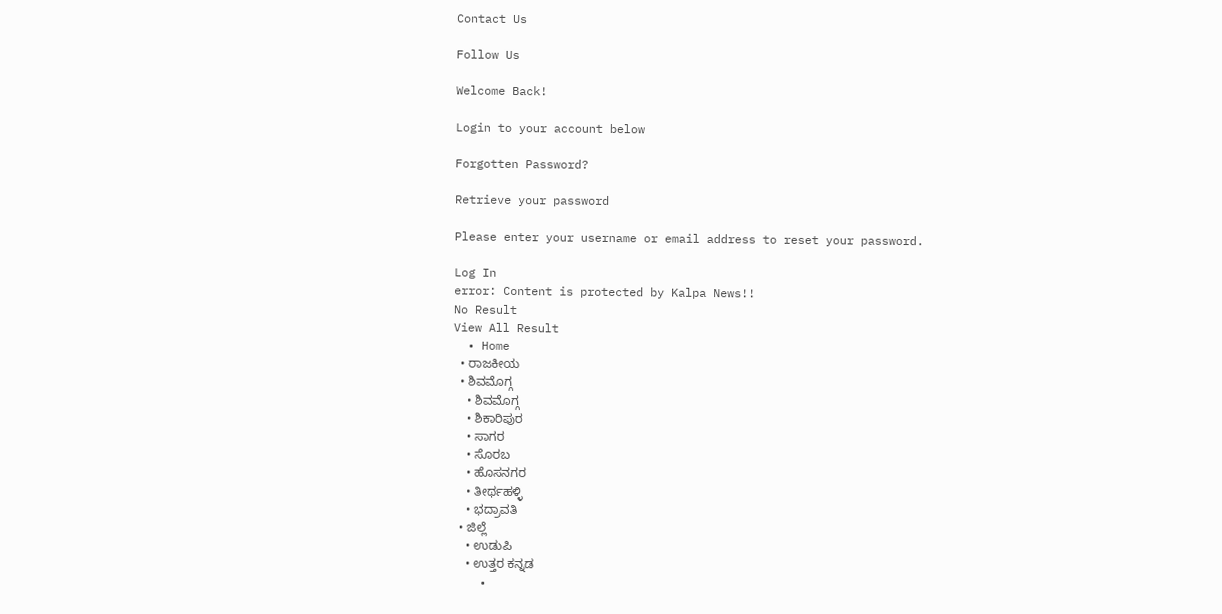Contact Us

Follow Us

Welcome Back!

Login to your account below

Forgotten Password?

Retrieve your password

Please enter your username or email address to reset your password.

Log In
error: Content is protected by Kalpa News!!
No Result
View All Result
  • Home
  • ರಾಜಕೀಯ
  • ಶಿವಮೊಗ್ಗ
    • ಶಿವಮೊಗ್ಗ
    • ಶಿಕಾರಿಪುರ
    • ಸಾಗರ
    • ಸೊರಬ
    • ಹೊಸನಗರ
    • ತೀರ್ಥಹಳ್ಳಿ
    • ಭದ್ರಾವತಿ
  • ಜಿಲ್ಲೆ
    • ಉಡುಪಿ
    • ಉತ್ತರ ಕನ್ನಡ
    •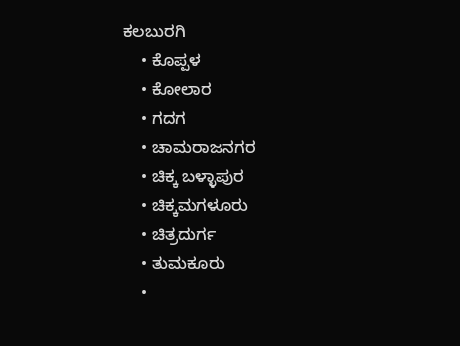ಕಲಬುರಗಿ
    • ಕೊಪ್ಪಳ
    • ಕೋಲಾರ
    • ಗದಗ
    • ಚಾಮರಾಜನಗರ
    • ಚಿಕ್ಕ ಬಳ್ಳಾಪುರ
    • ಚಿಕ್ಕಮಗಳೂರು
    • ಚಿತ್ರದುರ್ಗ
    • ತುಮಕೂರು
    •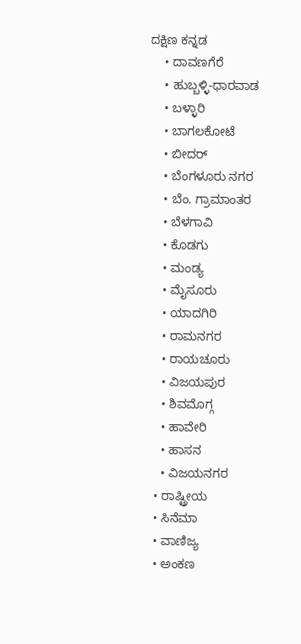ದಕ್ಷಿಣ ಕನ್ನಡ
    • ದಾವಣಗೆರೆ
    • ಹುಬ್ಬಳ್ಳಿ-ಧಾರವಾಡ
    • ಬಳ್ಳಾರಿ
    • ಬಾಗಲಕೋಟೆ
    • ಬೀದರ್
    • ಬೆಂಗಳೂರು ನಗರ
    • ಬೆಂ. ಗ್ರಾಮಾಂತರ
    • ಬೆಳಗಾವಿ
    • ಕೊಡಗು
    • ಮಂಡ್ಯ
    • ಮೈಸೂರು
    • ಯಾದಗಿರಿ
    • ರಾಮನಗರ
    • ರಾಯಚೂರು
    • ವಿಜಯಪುರ
    • ಶಿವಮೊಗ್ಗ
    • ಹಾವೇರಿ
    • ಹಾಸನ
    • ವಿಜಯನಗರ
  • ರಾಷ್ಟ್ರೀಯ
  • ಸಿನೆಮಾ
  • ವಾಣಿಜ್ಯ
  • ಅಂಕಣ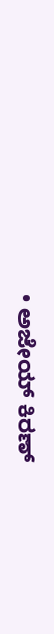• ಅಜೇಯ್ ಕಿರಣ್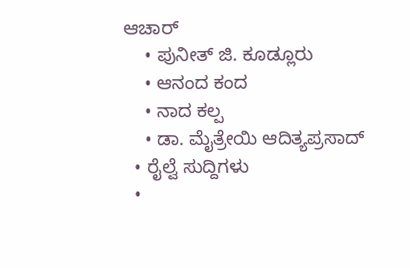ಆಚಾರ್
    • ಪುನೀತ್ ಜಿ. ಕೂಡ್ಲೂರು
    • ಆನಂದ ಕಂದ
    • ನಾದ ಕಲ್ಪ
    • ಡಾ. ಮೈತ್ರೇಯಿ ಆದಿತ್ಯಪ್ರಸಾದ್
  • ರೈಲ್ವೆ ಸುದ್ದಿಗಳು
  •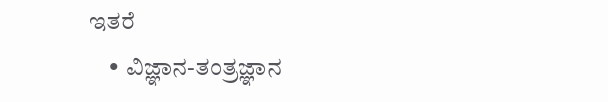ಇತರೆ
    • ವಿಜ್ಞಾನ-ತಂತ್ರಜ್ಞಾನ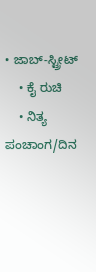• ಜಾಬ್-ಸ್ಟ್ರೀಟ್
    • ಕೈ ರುಚಿ
    • ನಿತ್ಯ ಪಂಚಾಂಗ/ದಿನ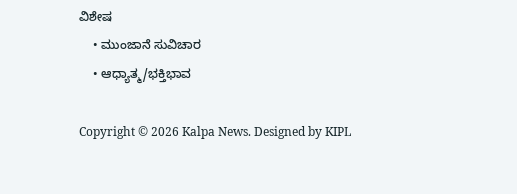ವಿಶೇಷ
    • ಮುಂಜಾನೆ ಸುವಿಚಾರ
    • ಆಧ್ಯಾತ್ಮ/ಭಕ್ತಿಭಾವ

Copyright © 2026 Kalpa News. Designed by KIPL